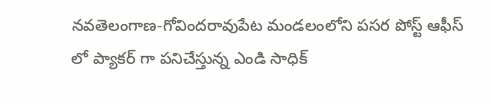నవతెలంగాణ-గోవిందరావుపేట మండలంలోని పసర పోస్ట్ ఆఫీస్ లో ప్యాకర్ గా పనిచేస్తున్న ఎండి సాధిక్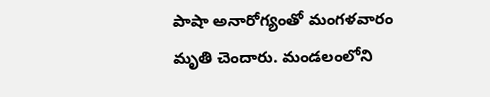పాషా అనారోగ్యంతో మంగళవారం మృతి చెందారు. మండలంలోని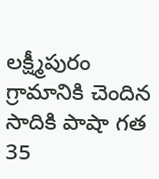లక్ష్మీపురం గ్రామానికి చెందిన సాదికి పాషా గత 35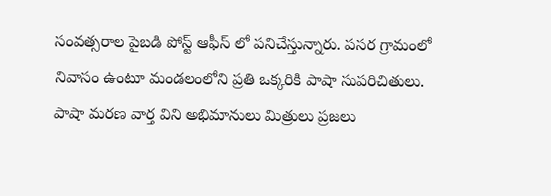సంవత్సరాల పైబడి పోస్ట్ ఆఫీస్ లో పనిచేస్తున్నారు. పసర గ్రామంలో నివాసం ఉంటూ మండలంలోని ప్రతి ఒక్కరికి పాషా సుపరిచితులు. పాషా మరణ వార్త విని అభిమానులు మిత్రులు ప్రజలు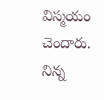విస్మయం చెందారు. నిన్న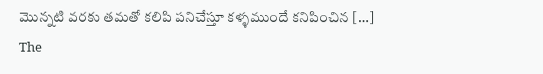మొన్నటి వరకు తమతో కలిపి పనిచేస్తూ కళ్ళముందే కనిపించిన […]
The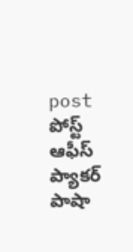post పోస్ట్ ఆఫీస్ ప్యాకర్ పాషా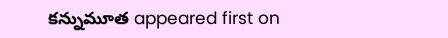కన్నుమూత appeared first on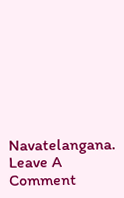Navatelangana.
Leave A Comment